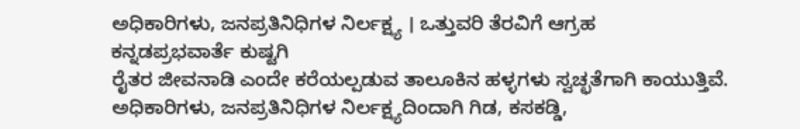ಅಧಿಕಾರಿಗಳು, ಜನಪ್ರತಿನಿಧಿಗಳ ನಿರ್ಲಕ್ಷ್ಯ । ಒತ್ತುವರಿ ತೆರವಿಗೆ ಆಗ್ರಹ
ಕನ್ನಡಪ್ರಭವಾರ್ತೆ ಕುಷ್ಟಗಿ
ರೈತರ ಜೀವನಾಡಿ ಎಂದೇ ಕರೆಯಲ್ಪಡುವ ತಾಲೂಕಿನ ಹಳ್ಳಗಳು ಸ್ವಚ್ಛತೆಗಾಗಿ ಕಾಯುತ್ತಿವೆ. ಅಧಿಕಾರಿಗಳು, ಜನಪ್ರತಿನಿಧಿಗಳ ನಿರ್ಲಕ್ಷ್ಯದಿಂದಾಗಿ ಗಿಡ, ಕಸಕಡ್ಡಿ,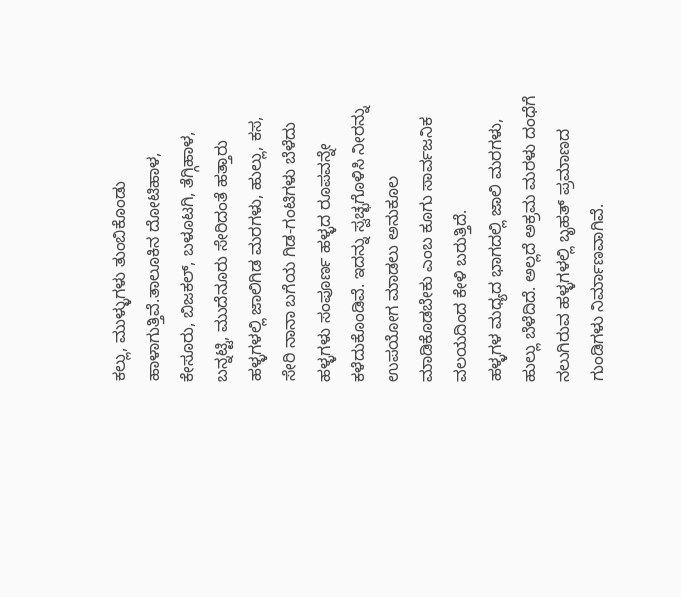ಕಲ್ಲು, ಮುಳ್ಳುಗಳು ತುಂಬಿಕೊಂಡು ಹಾಳಾಗುತ್ತಿವೆ.ತಾಲೂಕಿನ ದೋಟಿಹಾಳ, ಕೇಸೂರು, ಬಿಜಕಲ್, ಬಳೂಟಗಿ, ತೆಗ್ಗಿಹಾಳ, ಬನ್ನಟ್ಟಿ, ಮುದೆನೂರು ಸೇರಿದಂತೆ ಹತ್ತಾರು ಹಳ್ಳಗಳಲ್ಲಿ ಜಾಲಿಗಿಡ ಮರಗಳು, ಹುಲ್ಲು, ಕಸ, ಸೇರಿ ನಾನಾ ಬಗೆಯ ಗಿಡ-ಗಂಟಿಗಳು ಬೆಳೆದು ಹಳ್ಳಗಳು ಸಂಪೂರ್ಣ ಹಳ್ಳದ ರೂಪವನ್ನೇ ಕಳೆದುಕೊಂಡಿವೆ. ಇದನ್ನು ಸ್ವಚ್ಛಗೊಳಿಸಿ ನೀರನ್ನು ಉಪಯೋಗ ಮಾಡಲು ಅನುಕೂಲ ಮಾಡಿಕೊಡಬೇಕು ಎಂಬ ಕೂಗು ಸಾರ್ವಜನಿಕ ವಲಯದಿಂದ ಕೇಳಿ ಬರುತ್ತಿದೆ.
ಹಳ್ಳಗಳ ಮಧ್ಯದ ಭಾಗದಲ್ಲಿ ಜಾಲಿ ಮರಗಳು, ಹುಲ್ಲು ಬೆಳೆದಿದೆ. ಅಲ್ಲದೆ ಅಕ್ರಮ ಮರಳು ದಂಧೆಗೆ ನಲುಗಿರುವ ಹಳ್ಳಗಳಲ್ಲಿ ಬೃಹತ್ ಪ್ರಮಾಣದ ಗುಂಡಿಗಳು ನಿರ್ಮಾಣವಾಗಿವೆ.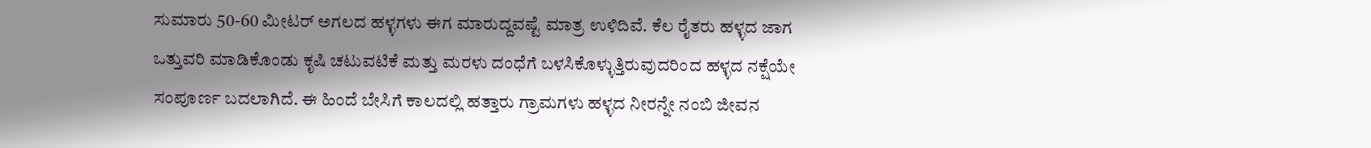ಸುಮಾರು 50-60 ಮೀಟರ್ ಅಗಲದ ಹಳ್ಳಗಳು ಈಗ ಮಾರುದ್ದವಷ್ಟೆ ಮಾತ್ರ ಉಳಿದಿವೆ. ಕೆಲ ರೈತರು ಹಳ್ಳದ ಜಾಗ ಒತ್ತುವರಿ ಮಾಡಿಕೊಂಡು ಕೃಷಿ ಚಟುವಟಿಕೆ ಮತ್ತು ಮರಳು ದಂಧೆಗೆ ಬಳಸಿಕೊಳ್ಳುತ್ತಿರುವುದರಿಂದ ಹಳ್ಳದ ನಕ್ಷೆಯೇ ಸಂಪೂರ್ಣ ಬದಲಾಗಿದೆ. ಈ ಹಿಂದೆ ಬೇಸಿಗೆ ಕಾಲದಲ್ಲಿ ಹತ್ತಾರು ಗ್ರಾಮಗಳು ಹಳ್ಳದ ನೀರನ್ನೇ ನಂಬಿ ಜೀವನ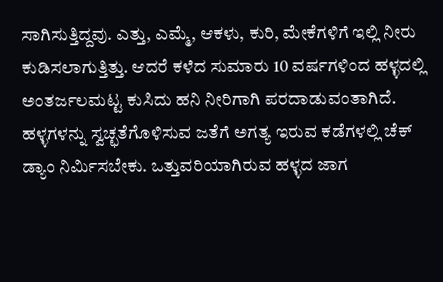ಸಾಗಿಸುತ್ತಿದ್ದವು. ಎತ್ತು, ಎಮ್ಮೆ, ಆಕಳು, ಕುರಿ, ಮೇಕೆಗಳಿಗೆ ಇಲ್ಲಿ ನೀರು ಕುಡಿಸಲಾಗುತ್ತಿತ್ತು. ಆದರೆ ಕಳೆದ ಸುಮಾರು 10 ವರ್ಷಗಳಿಂದ ಹಳ್ಳದಲ್ಲಿ ಅಂತರ್ಜಲಮಟ್ಟ ಕುಸಿದು ಹನಿ ನೀರಿಗಾಗಿ ಪರದಾಡುವಂತಾಗಿದೆ.
ಹಳ್ಳಗಳನ್ನು ಸ್ವಚ್ಛತೆಗೊಳಿಸುವ ಜತೆಗೆ ಅಗತ್ಯ ಇರುವ ಕಡೆಗಳಲ್ಲಿ ಚೆಕ್ ಡ್ಯಾಂ ನಿರ್ಮಿಸಬೇಕು. ಒತ್ತುವರಿಯಾಗಿರುವ ಹಳ್ಳದ ಜಾಗ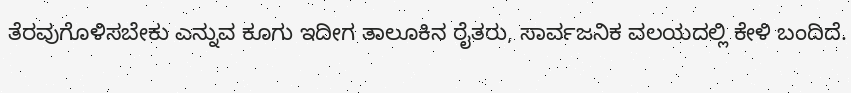ತೆರವುಗೊಳಿಸಬೇಕು ಎನ್ನುವ ಕೂಗು ಇದೀಗ ತಾಲೂಕಿನ ರೈತರು, ಸಾರ್ವಜನಿಕ ವಲಯದಲ್ಲಿ ಕೇಳಿ ಬಂದಿದೆ.